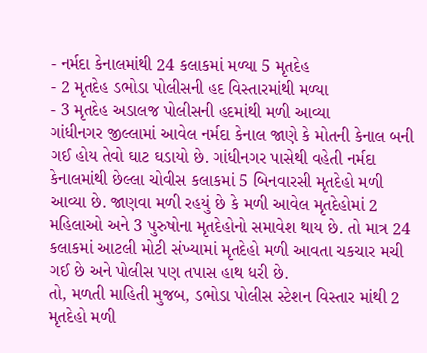- નર્મદા કેનાલમાંથી 24 કલાકમાં મળ્યા 5 મૃતદેહ
- 2 મૃતદેહ ડભોડા પોલીસની હદ વિસ્તારમાંથી મળ્યા
- 3 મૃતદેહ અડાલજ પોલીસની હદમાંથી મળી આવ્યા
ગાંધીનગર જીલ્લામાં આવેલ નર્મદા કેનાલ જાણે કે મોતની કેનાલ બની ગઈ હોય તેવો ઘાટ ઘડાયો છે. ગાંધીનગર પાસેથી વહેતી નર્મદા કેનાલમાંથી છેલ્લા ચોવીસ કલાકમાં 5 બિનવારસી મૃતદેહો મળી આવ્યા છે. જાણવા મળી રહયું છે કે મળી આવેલ મૃતદેહોમાં 2 મહિલાઓ અને 3 પુરુષોના મૃતદેહોનો સમાવેશ થાય છે. તો માત્ર 24 કલાકમાં આટલી મોટી સંખ્યામાં મૃતદેહો મળી આવતા ચકચાર મચી ગઈ છે અને પોલીસ પણ તપાસ હાથ ધરી છે.
તો, મળતી માહિતી મુજબ, ડભોડા પોલીસ સ્ટેશન વિસ્તાર માંથી 2 મૃતદેહો મળી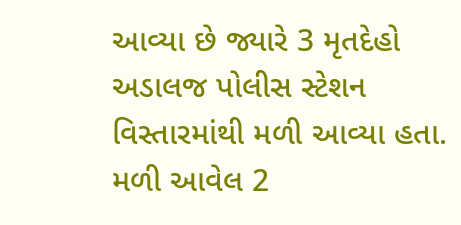આવ્યા છે જ્યારે 3 મૃતદેહો અડાલજ પોલીસ સ્ટેશન વિસ્તારમાંથી મળી આવ્યા હતા. મળી આવેલ 2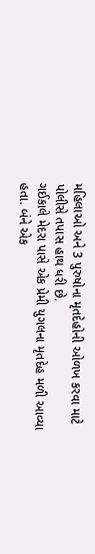મહિલાઓ અને 3 પુરુષોના મૃતદેહોની ઓળખ કરવા માટે પોલીસે તપાસ હાથ ધરી છે.
ગઈકાલે મેદરા પાસે એક પ્રેમી યુગલના મૃતદેહ મળી આવ્યા હતા. બંને એક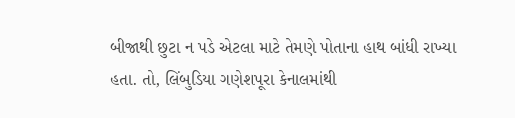બીજાથી છુટા ન પડે એટલા માટે તેમણે પોતાના હાથ બાંધી રાખ્યા હતા. તો, લિંબુડિયા ગણેશપૂરા કેનાલમાંથી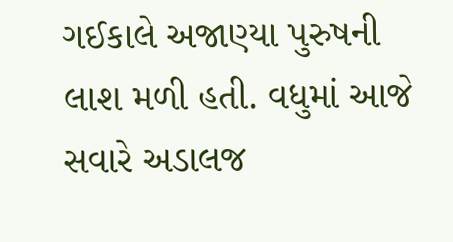ગઈકાલે અજાણ્યા પુરુષની લાશ મળી હતી. વધુમાં આજે સવારે અડાલજ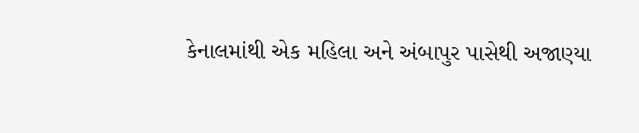કેનાલમાંથી એક મહિલા અને અંબાપુર પાસેથી અજાણ્યા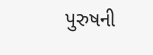પુરુષની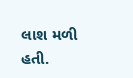લાશ મળી હતી.